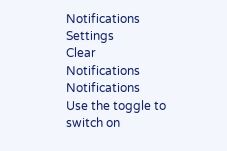Notifications
Settings
Clear Notifications
Notifications
Use the toggle to switch on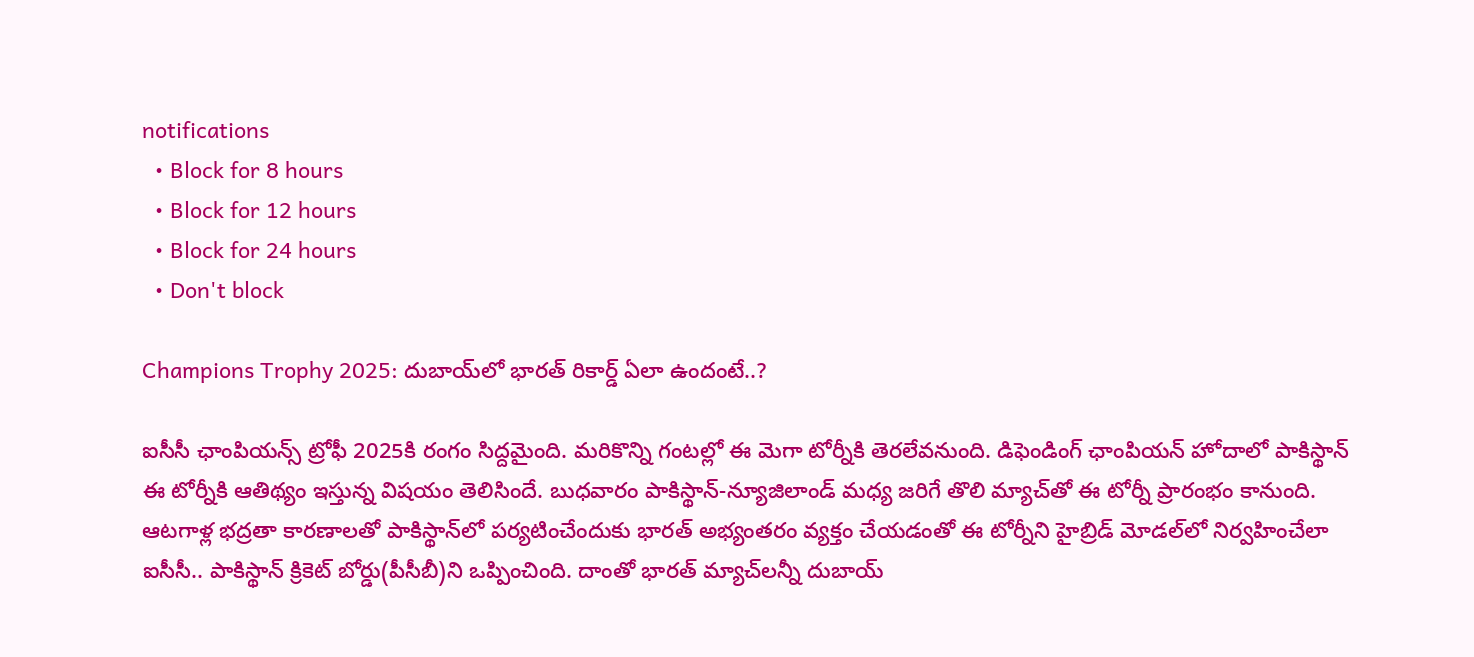notifications
  • Block for 8 hours
  • Block for 12 hours
  • Block for 24 hours
  • Don't block

Champions Trophy 2025: దుబాయ్‌లో భారత్ రికార్డ్ ఏలా ఉందంటే..?

ఐసీసీ ఛాంపియన్స్ ట్రోఫీ 2025కి రంగం సిద్దమైంది. మరికొన్ని గంటల్లో ఈ మెగా టోర్నీకి తెరలేవనుంది. డిఫెండింగ్ ఛాంపియన్ హోదాలో పాకిస్థాన్ ఈ టోర్నీకి ఆతిథ్యం ఇస్తున్న విషయం తెలిసిందే. బుధవారం పాకిస్థాన్-న్యూజిలాండ్ మధ్య జరిగే తొలి మ్యాచ్‌తో ఈ టోర్నీ ప్రారంభం కానుంది. ఆటగాళ్ల భద్రతా కారణాలతో పాకిస్థాన్‌లో పర్యటించేందుకు భారత్ అభ్యంతరం వ్యక్తం చేయడంతో ఈ టోర్నీని హైబ్రిడ్ మోడల్‌లో నిర్వహించేలా ఐసీసీ.. పాకిస్థాన్ క్రికెట్ బోర్డు(పీసీబీ)ని ఒప్పించింది. దాంతో భారత్ మ్యాచ్‌లన్నీ దుబాయ్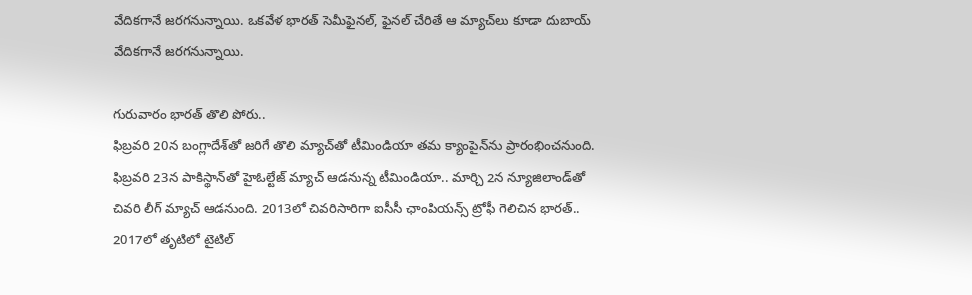వేదికగానే జరగనున్నాయి. ఒకవేళ భారత్ సెమీఫైనల్, ఫైనల్ చేరితే ఆ మ్యాచ్‌లు కూడా దుబాయ్ వేదికగానే జరగనున్నాయి.

గురువారం భారత్ తొలి పోరు..
ఫిబ్రవరి 20న బంగ్లాదేశ్‌తో జరిగే తొలి మ్యాచ్‌తో టీమిండియా తమ క్యాంపైన్‌ను ప్రారంభించనుంది. ఫిబ్రవరి 23న పాకిస్థాన్‌తో హైఓల్టేజ్ మ్యాచ్ ఆడనున్న టీమిండియా.. మార్చి 2న న్యూజిలాండ్‌తో చివరి లీగ్ మ్యాచ్ ఆడనుంది. 2013లో చివరిసారిగా ఐసీసీ ఛాంపియన్స్ ట్రోఫీ గెలిచిన భారత్.. 2017లో తృటిలో టైటిల్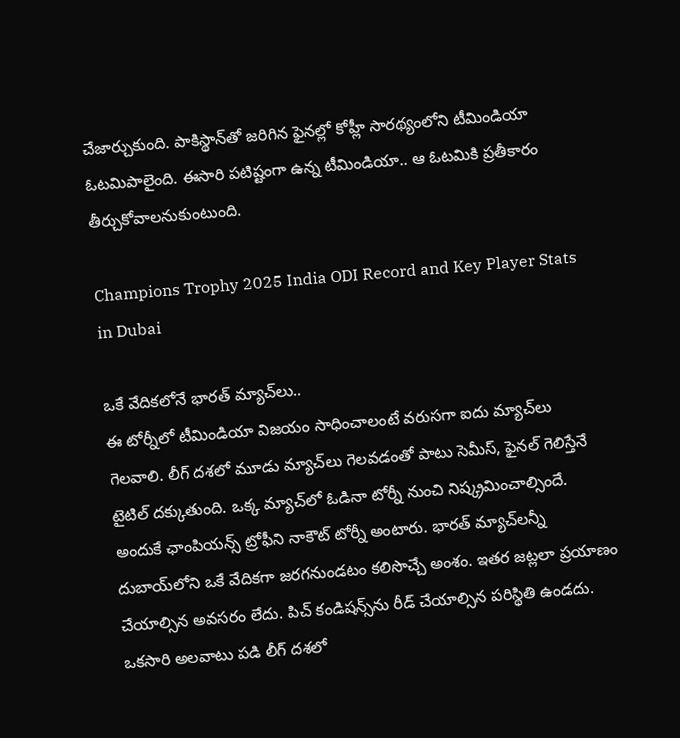చేజార్చుకుంది. పాకిస్థాన్‌తో జరిగిన ఫైనల్లో కోహ్లీ సారథ్యంలోని టీమిండియా ఓటమిపాలైంది. ఈసారి పటిష్టంగా ఉన్న టీమిండియా.. ఆ ఓటమికి ప్రతీకారం తీర్చుకోవాలనుకుంటుంది.

Champions Trophy 2025 India ODI Record and Key Player Stats in Dubai

ఒకే వేదికలోనే భారత్ మ్యాచ్‌లు..
ఈ టోర్నీలో టీమిండియా విజయం సాధించాలంటే వరుసగా ఐదు మ్యాచ్‌లు గెలవాలి. లీగ్ దశలో మూడు మ్యాచ్‌లు గెలవడంతో పాటు సెమీస్, ఫైనల్ గెలిస్తేనే టైటిల్ దక్కుతుంది. ఒక్క మ్యాచ్‌లో ఓడినా టోర్నీ నుంచి నిష్క్రమించాల్సిందే. అందుకే ఛాంపియన్స్ ట్రోఫీని నాకౌట్ టోర్నీ అంటారు. భారత్ మ్యాచ్‌లన్నీ దుబాయ్‌లోని ఒకే వేదికగా జరగనుండటం కలిసొచ్చే అంశం. ఇతర జట్లలా ప్రయాణం చేయాల్సిన అవసరం లేదు. పిచ్ కండిషన్స్‌ను రీడ్ చేయాల్సిన పరిస్థితి ఉండదు. ఒకసారి అలవాటు పడి లీగ్ దశలో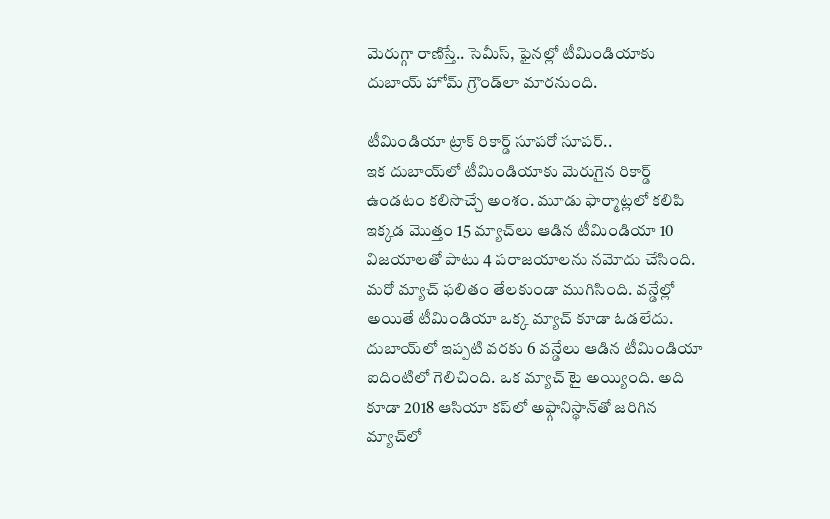మెరుగ్గా రాణిస్తే.. సెమీస్, ఫైనల్లో టీమిండియాకు దుబాయ్ హోమ్ గ్రౌండ్‌లా మారనుంది.

టీమిండియా ట్రాక్ రికార్డ్ సూపరో సూపర్..
ఇక దుబాయ్‌లో టీమిండియాకు మెరుగైన రికార్డ్ ఉండటం కలిసొచ్చే అంశం. మూడు ఫార్మాట్లలో కలిపి ఇక్కడ మొత్తం 15 మ్యాచ్‌లు ఆడిన టీమిండియా 10 విజయాలతో పాటు 4 పరాజయాలను నమోదు చేసింది. మరో మ్యాచ్‌ ఫలితం తేలకుండా ముగిసింది. వన్డేల్లో అయితే టీమిండియా ఒక్క మ్యాచ్ కూడా ఓడలేదు. దుబాయ్‌లో ఇప్పటి వరకు 6 వన్డేలు ఆడిన టీమిండియా ఐదింటిలో గెలిచింది. ఒక మ్యాచ్ టై అయ్యింది. అది కూడా 2018 ఆసియా కప్‌లో అఫ్గానిస్థాన్‌తో జరిగిన మ్యాచ్‌లో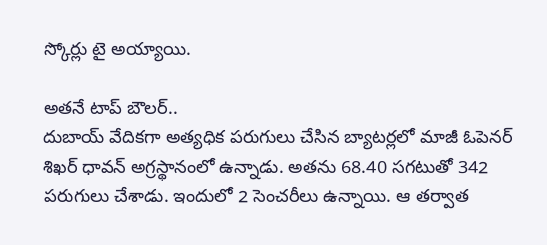స్కోర్లు టై అయ్యాయి.

అతనే టాప్ బౌలర్..
దుబాయ్ వేదికగా అత్యధిక పరుగులు చేసిన బ్యాటర్లలో మాజీ ఓపెనర్ శిఖర్ ధావన్ అగ్రస్థానంలో ఉన్నాడు. అతను 68.40 సగటుతో 342 పరుగులు చేశాడు. ఇందులో 2 సెంచరీలు ఉన్నాయి. ఆ తర్వాత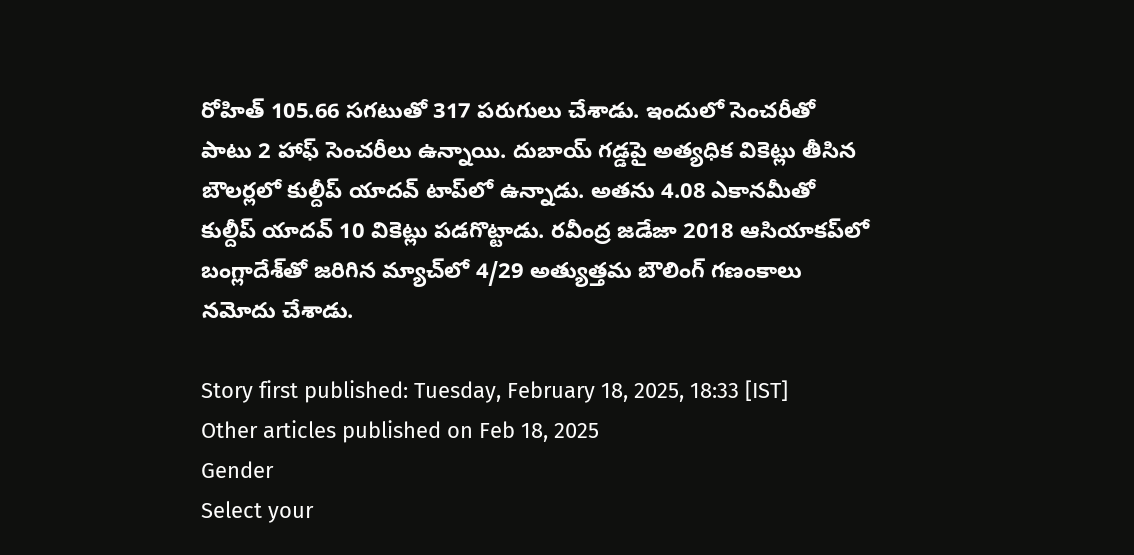రోహిత్ 105.66 సగటుతో 317 పరుగులు చేశాడు. ఇందులో సెంచరీతో పాటు 2 హాఫ్ సెంచరీలు ఉన్నాయి. దుబాయ్ గడ్డపై అత్యధిక వికెట్లు తీసిన బౌలర్లలో కుల్దీప్ యాదవ్ టాప్‌లో ఉన్నాడు. అతను 4.08 ఎకానమీతో కుల్దీప్ యాదవ్ 10 వికెట్లు పడగొట్టాడు. రవీంద్ర జడేజా 2018 ఆసియాకప్‌లో బంగ్లాదేశ్‌తో జరిగిన మ్యాచ్‌లో 4/29 అత్యుత్తమ బౌలింగ్ గణంకాలు నమోదు చేశాడు.

Story first published: Tuesday, February 18, 2025, 18:33 [IST]
Other articles published on Feb 18, 2025
Gender
Select your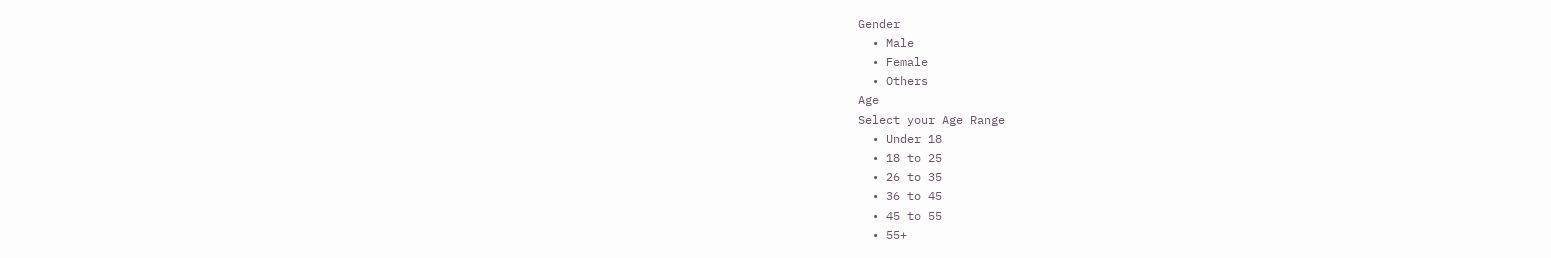Gender
  • Male
  • Female
  • Others
Age
Select your Age Range
  • Under 18
  • 18 to 25
  • 26 to 35
  • 36 to 45
  • 45 to 55
  • 55+